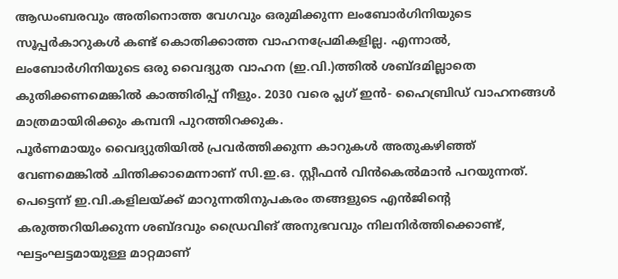ആഡംബരവും അതിനൊത്ത വേഗവും ഒരുമിക്കുന്ന ലംബോർഗിനിയുടെ സൂപ്പർകാറുകൾ കണ്ട് കൊതിക്കാത്ത വാഹനപ്രേമികളില്ല. എന്നാൽ, ലംബോർഗിനിയുടെ ഒരു വൈദ്യുത വാഹന (ഇ.വി.)ത്തിൽ ശബ്ദമില്ലാതെ കുതിക്കണമെങ്കിൽ കാത്തിരിപ്പ് നീളും. 2030 വരെ പ്ലഗ് ഇൻ- ഹൈബ്രിഡ് വാഹനങ്ങൾ മാത്രമായിരിക്കും കമ്പനി പുറത്തിറക്കുക.
പൂർണമായും വൈദ്യുതിയിൽ പ്രവർത്തിക്കുന്ന കാറുകൾ അതുകഴിഞ്ഞ് വേണമെങ്കിൽ ചിന്തിക്കാമെന്നാണ് സി.ഇ.ഒ. സ്റ്റീഫൻ വിൻകെൽമാൻ പറയുന്നത്. പെട്ടെന്ന് ഇ.വി.കളിലയ്ക്ക് മാറുന്നതിനുപകരം തങ്ങളുടെ എൻജിന്റെ കരുത്തറിയിക്കുന്ന ശബ്ദവും ഡ്രൈവിങ് അനുഭവവും നിലനിർത്തിക്കൊണ്ട്, ഘട്ടംഘട്ടമായുള്ള മാറ്റമാണ്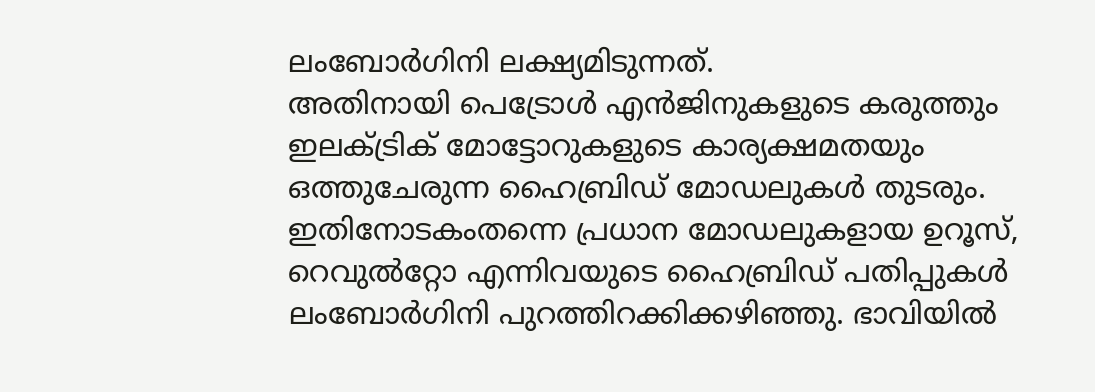ലംബോർഗിനി ലക്ഷ്യമിടുന്നത്.
അതിനായി പെട്രോൾ എൻജിനുകളുടെ കരുത്തും ഇലക്ട്രിക് മോട്ടോറുകളുടെ കാര്യക്ഷമതയും ഒത്തുചേരുന്ന ഹൈബ്രിഡ് മോഡലുകൾ തുടരും. ഇതിനോടകംതന്നെ പ്രധാന മോഡലുകളായ ഉറൂസ്, റെവുൽറ്റോ എന്നിവയുടെ ഹൈബ്രിഡ് പതിപ്പുകൾ ലംബോർഗിനി പുറത്തിറക്കിക്കഴിഞ്ഞു. ഭാവിയിൽ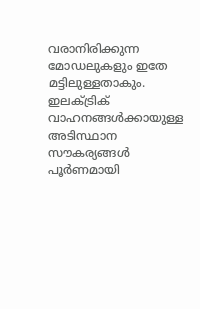വരാനിരിക്കുന്ന മോഡലുകളും ഇതേ മട്ടിലുള്ളതാകും.
ഇലക്ട്രിക് വാഹനങ്ങൾക്കായുള്ള അടിസ്ഥാന സൗകര്യങ്ങൾ പൂർണമായി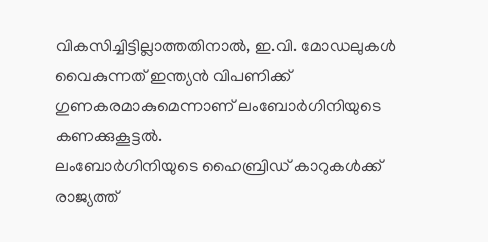വികസിച്ചിട്ടില്ലാത്തതിനാൽ, ഇ.വി. മോഡലുകൾ വൈകുന്നത് ഇന്ത്യൻ വിപണിക്ക് ഗുണകരമാകുമെന്നാണ് ലംബോർഗിനിയുടെ കണക്കുകൂട്ടൽ.
ലംബോർഗിനിയുടെ ഹൈബ്രിഡ് കാറുകൾക്ക് രാജ്യത്ത്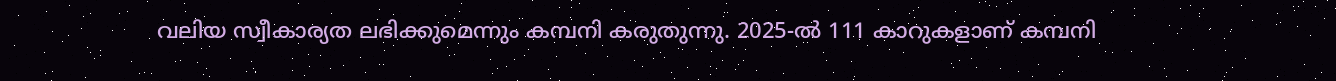വലിയ സ്വീകാര്യത ലഭിക്കുമെന്നും കമ്പനി കരുതുന്നു. 2025-ൽ 111 കാറുകളാണ് കമ്പനി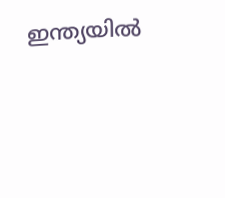ഇന്ത്യയിൽ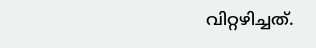വിറ്റഴിച്ചത്.